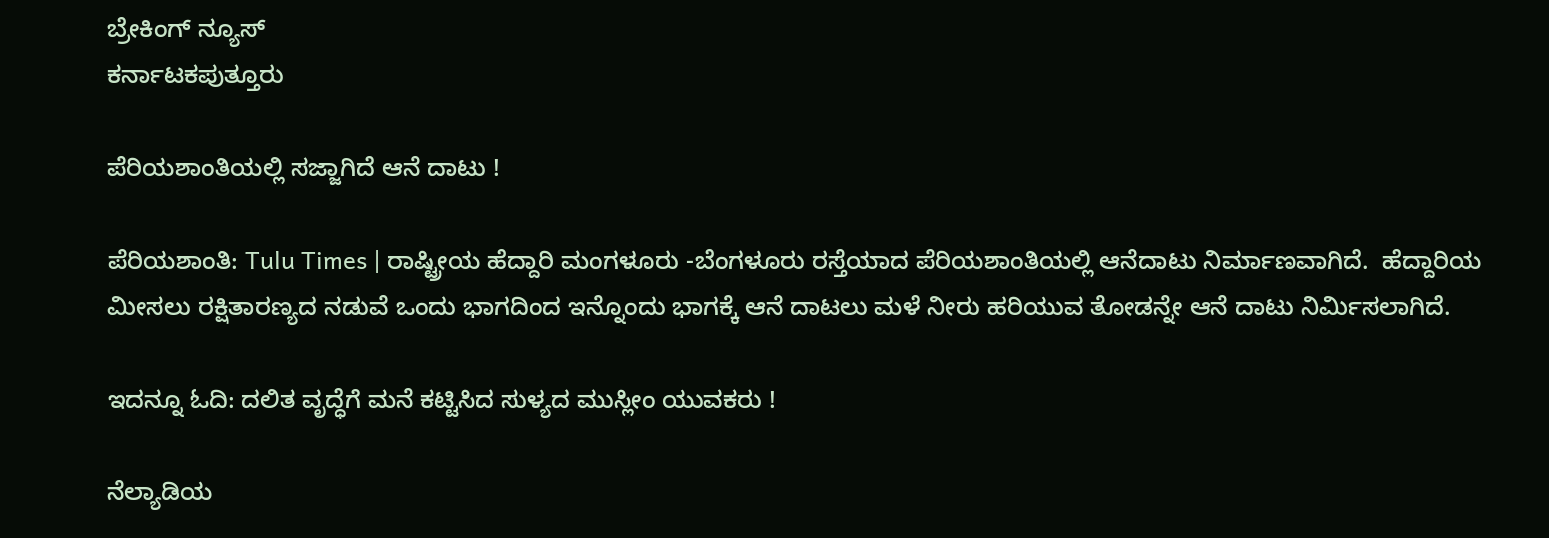ಬ್ರೇಕಿಂಗ್ ನ್ಯೂಸ್
ಕರ್ನಾಟಕಪುತ್ತೂರು

ಪೆರಿಯಶಾಂತಿಯಲ್ಲಿ ಸಜ್ಜಾಗಿದೆ ಆನೆ ದಾಟು !

ಪೆರಿಯಶಾಂತಿ: Tulu Times | ರಾಷ್ಟ್ರೀಯ ಹೆದ್ದಾರಿ ಮಂಗಳೂರು -ಬೆಂಗಳೂರು ರಸ್ತೆಯಾದ ಪೆರಿಯಶಾಂತಿಯಲ್ಲಿ ಆನೆದಾಟು ನಿರ್ಮಾಣವಾಗಿದೆ.  ಹೆದ್ದಾರಿಯ ಮೀಸಲು ರಕ್ಷಿತಾರಣ್ಯದ ನಡುವೆ ಒಂದು ಭಾಗದಿಂದ ಇನ್ನೊಂದು ಭಾಗಕ್ಕೆ ಆನೆ ದಾಟಲು ಮಳೆ ನೀರು ಹರಿಯುವ ತೋಡನ್ನೇ ಆನೆ ದಾಟು ನಿರ್ಮಿಸಲಾಗಿದೆ.

ಇದನ್ನೂ ಓದಿ: ದಲಿತ ವೃದ್ಧೆಗೆ ಮನೆ ಕಟ್ಟಿಸಿದ ಸುಳ್ಯದ ಮುಸ್ಲೀಂ ಯುವಕರು !

ನೆಲ್ಯಾಡಿಯ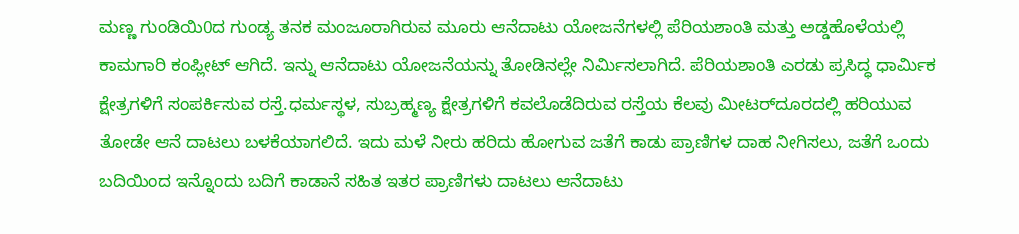ಮಣ್ಣ ಗುಂಡಿಯಿ0ದ ಗುಂಡ್ಯ ತನಕ ಮಂಜೂರಾಗಿರುವ ಮೂರು ಆನೆದಾಟು ಯೋಜನೆಗಳಲ್ಲಿ ಪೆರಿಯಶಾಂತಿ ಮತ್ತು ಅಡ್ಡಹೊಳೆಯಲ್ಲಿ ಕಾಮಗಾರಿ ಕಂಪ್ಲೀಟ್‌ ಆಗಿದೆ. ಇನ್ನು ಆನೆದಾಟು ಯೋಜನೆಯನ್ನು ತೋಡಿನಲ್ಲೇ ನಿರ್ಮಿಸಲಾಗಿದೆ. ಪೆರಿಯಶಾಂತಿ ಎರಡು ಪ್ರಸಿದ್ಧ ಧಾರ್ಮಿಕ ಕ್ಷೇತ್ರಗಳಿಗೆ ಸಂಪರ್ಕಿಸುವ ರಸ್ತೆ.ಧರ್ಮಸ್ಥಳ, ಸುಬ್ರಹ್ಮಣ್ಯ ಕ್ಷೇತ್ರಗಳಿಗೆ ಕವಲೊಡೆದಿರುವ ರಸ್ತೆಯ ಕೆಲವು ಮೀಟರ್‌ದೂರದಲ್ಲಿ ಹರಿಯುವ ತೋಡೇ ಆನೆ ದಾಟಲು ಬಳಕೆಯಾಗಲಿದೆ. ಇದು ಮಳೆ ನೀರು ಹರಿದು ಹೋಗುವ ಜತೆಗೆ ಕಾಡು ಪ್ರಾಣಿಗಳ ದಾಹ ನೀಗಿಸಲು, ಜತೆಗೆ ಒಂದು ಬದಿಯಿಂದ ಇನ್ನೊಂದು ಬದಿಗೆ ಕಾಡಾನೆ ಸಹಿತ ಇತರ ಪ್ರಾಣಿಗಳು ದಾಟಲು ಆನೆದಾಟು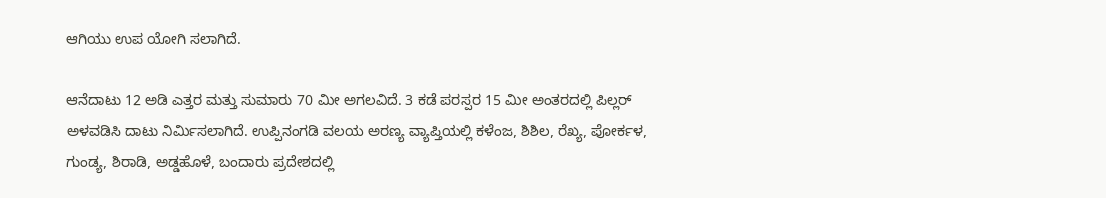ಆಗಿಯು ಉಪ ಯೋಗಿ ಸಲಾಗಿದೆ.

ಆನೆದಾಟು 12 ಅಡಿ ಎತ್ತರ ಮತ್ತು ಸುಮಾರು 70 ಮೀ ಅಗಲವಿದೆ. 3 ಕಡೆ ಪರಸ್ಪರ 15 ಮೀ ಅಂತರದಲ್ಲಿ ಪಿಲ್ಲರ್‌ ಅಳವಡಿಸಿ ದಾಟು ನಿರ್ಮಿಸಲಾಗಿದೆ. ಉಪ್ಪಿನಂಗಡಿ ವಲಯ ಅರಣ್ಯ ವ್ಯಾಪ್ತಿಯಲ್ಲಿ ಕಳೆಂಜ, ಶಿಶಿಲ, ರೆಖ್ಯ, ಪೋರ್ಕಳ, ಗುಂಡ್ಯ, ಶಿರಾಡಿ, ಅಡ್ಡಹೊಳೆ, ಬಂದಾರು ಪ್ರದೇಶದಲ್ಲಿ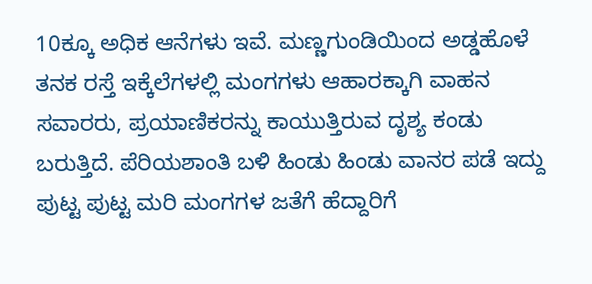10ಕ್ಕೂ ಅಧಿಕ ಆನೆಗಳು ಇವೆ. ಮಣ್ಣಗುಂಡಿಯಿಂದ ಅಡ್ಡಹೊಳೆ ತನಕ ರಸ್ತೆ ಇಕ್ಕೆಲೆಗಳಲ್ಲಿ ಮಂಗಗಳು ಆಹಾರಕ್ಕಾಗಿ ವಾಹನ ಸವಾರರು, ಪ್ರಯಾಣಿಕರನ್ನು ಕಾಯುತ್ತಿರುವ ದೃಶ್ಯ ಕಂಡು ಬರುತ್ತಿದೆ. ಪೆರಿಯಶಾಂತಿ ಬಳಿ ಹಿಂಡು ಹಿಂಡು ವಾನರ ಪಡೆ ಇದ್ದು ಪುಟ್ಟ ಪುಟ್ಟ ಮರಿ ಮಂಗಗಳ ಜತೆಗೆ ಹೆದ್ದಾರಿಗೆ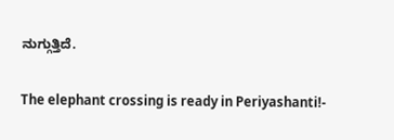ನುಗ್ಗುತ್ತಿದೆ.

The elephant crossing is ready in Periyashanti!-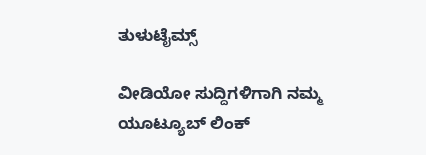ತುಳುಟೈಮ್ಸ್

ವೀಡಿಯೋ ಸುದ್ದಿಗಳಿಗಾಗಿ ನಮ್ಮ ಯೂಟ್ಯೂಬ್ ಲಿಂಕ್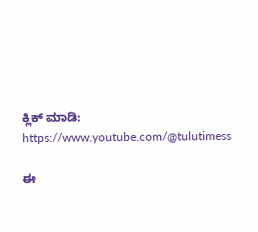ಕ್ಲಿಕ್ ಮಾಡಿ: https://www.youtube.com/@tulutimess

ಈ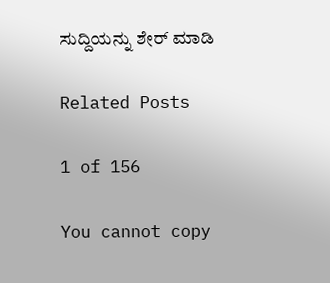ಸುದ್ದಿಯನ್ನು ಶೇರ್ ಮಾಡಿ

Related Posts

1 of 156

You cannot copy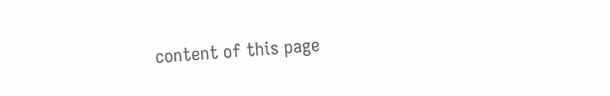content of this page